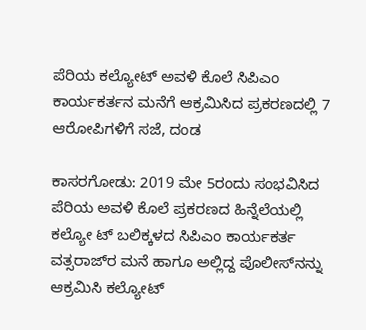ಪೆರಿಯ ಕಲ್ಯೋಟ್ ಅವಳಿ ಕೊಲೆ ಸಿಪಿಎಂ ಕಾರ್ಯಕರ್ತನ ಮನೆಗೆ ಆಕ್ರಮಿಸಿದ ಪ್ರಕರಣದಲ್ಲಿ 7 ಆರೋಪಿಗಳಿಗೆ ಸಜೆ, ದಂಡ

ಕಾಸರಗೋಡು: 2019 ಮೇ 5ರಂದು ಸಂಭವಿಸಿದ ಪೆರಿಯ ಅವಳಿ ಕೊಲೆ ಪ್ರಕರಣದ ಹಿನ್ನೆಲೆಯಲ್ಲಿ ಕಲ್ಯೋ ಟ್ ಬಲಿಕ್ಕಳದ ಸಿಪಿಎಂ ಕಾರ್ಯಕರ್ತ ವತ್ಸರಾಜ್‌ರ ಮನೆ ಹಾಗೂ ಅಲ್ಲಿದ್ದ ಪೊಲೀಸ್‌ನನ್ನು ಆಕ್ರಮಿಸಿ ಕಲ್ಯೋಟ್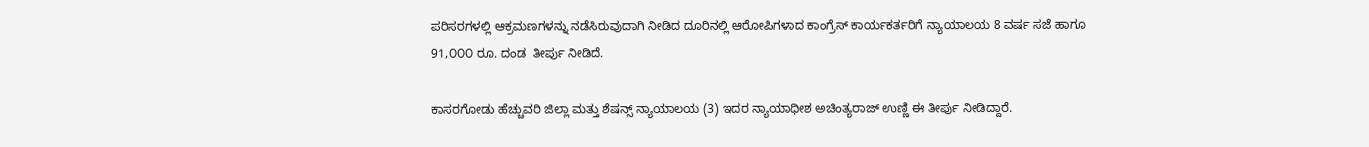ಪರಿಸರಗಳಲ್ಲಿ ಆಕ್ರಮಣಗಳನ್ನು ನಡೆಸಿರುವುದಾಗಿ ನೀಡಿದ ದೂರಿನಲ್ಲಿ ಆರೋಪಿಗಳಾದ ಕಾಂಗ್ರೆಸ್ ಕಾರ್ಯಕರ್ತರಿಗೆ ನ್ಯಾಯಾಲಯ 8 ವರ್ಷ ಸಜೆ ಹಾಗೂ 91,೦೦೦ ರೂ. ದಂಡ  ತೀರ್ಪು ನೀಡಿದೆ.

ಕಾಸರಗೋಡು ಹೆಚ್ಚುವರಿ ಜಿಲ್ಲಾ ಮತ್ತು ಶೆಷನ್ಸ್ ನ್ಯಾಯಾಲಯ (3) ಇದರ ನ್ಯಾಯಾಧೀಶ ಅಚಿಂತ್ಯರಾಜ್ ಉಣ್ಣಿ ಈ ತೀರ್ಪು ನೀಡಿದ್ದಾರೆ.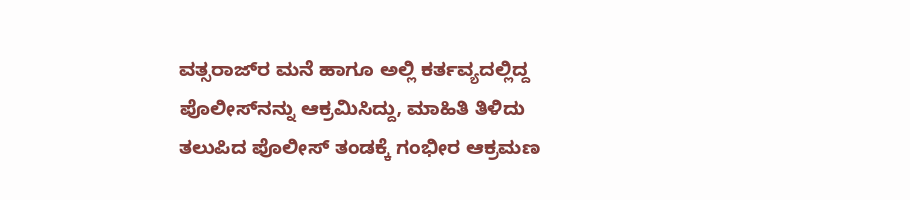ವತ್ಸರಾಜ್‌ರ ಮನೆ ಹಾಗೂ ಅಲ್ಲಿ ಕರ್ತವ್ಯದಲ್ಲಿದ್ದ ಪೊಲೀಸ್‌ನನ್ನು ಆಕ್ರಮಿಸಿದ್ದು, ಮಾಹಿತಿ ತಿಳಿದು ತಲುಪಿದ ಪೊಲೀಸ್ ತಂಡಕ್ಕೆ ಗಂಭೀರ ಆಕ್ರಮಣ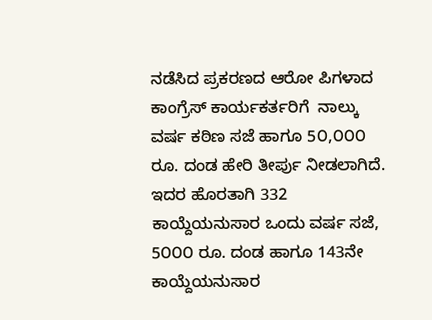ನಡೆಸಿದ ಪ್ರಕರಣದ ಆರೋ ಪಿಗಳಾದ ಕಾಂಗ್ರೆಸ್ ಕಾರ್ಯಕರ್ತರಿಗೆ  ನಾಲ್ಕು ವರ್ಷ ಕಠಿಣ ಸಜೆ ಹಾಗೂ 5೦,೦೦೦ ರೂ. ದಂಡ ಹೇರಿ ತೀರ್ಪು ನೀಡಲಾಗಿದೆ. ಇದರ ಹೊರತಾಗಿ 332 ಕಾಯ್ದೆಯನುಸಾರ ಒಂದು ವರ್ಷ ಸಜೆ, 5೦೦೦ ರೂ. ದಂಡ ಹಾಗೂ 143ನೇ ಕಾಯ್ದೆಯನುಸಾರ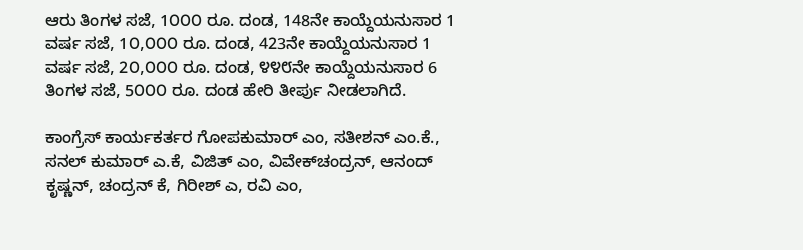ಆರು ತಿಂಗಳ ಸಜೆ, 1೦೦೦ ರೂ. ದಂಡ, 148ನೇ ಕಾಯ್ದೆಯನುಸಾರ 1 ವರ್ಷ ಸಜೆ, 1೦,೦೦೦ ರೂ. ದಂಡ, 423ನೇ ಕಾಯ್ದೆಯನುಸಾರ 1 ವರ್ಷ ಸಜೆ, 2೦,೦೦೦ ರೂ. ದಂಡ, ೪೪೮ನೇ ಕಾಯ್ದೆಯನುಸಾರ 6 ತಿಂಗಳ ಸಜೆ, 5೦೦೦ ರೂ. ದಂಡ ಹೇರಿ ತೀರ್ಪು ನೀಡಲಾಗಿದೆ.

ಕಾಂಗ್ರೆಸ್ ಕಾರ್ಯಕರ್ತರ ಗೋಪಕುಮಾರ್ ಎಂ, ಸತೀಶನ್ ಎಂ.ಕೆ., ಸನಲ್ ಕುಮಾರ್ ಎ.ಕೆ, ವಿಜಿತ್ ಎಂ, ವಿವೇಕ್‌ಚಂದ್ರನ್, ಆನಂದ್ ಕೃಷ್ಣನ್, ಚಂದ್ರನ್ ಕೆ, ಗಿರೀಶ್ ಎ, ರವಿ ಎಂ,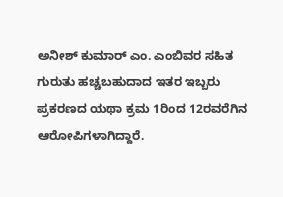ಅನೀಶ್ ಕುಮಾರ್ ಎಂ. ಎಂಬಿವರ ಸಹಿತ ಗುರುತು ಹಚ್ಚಬಹುದಾದ ಇತರ ಇಬ್ಬರು ಪ್ರಕರಣದ ಯಥಾ ಕ್ರಮ 1ರಿಂದ 12ರವರೆಗಿನ ಆರೋಪಿಗಳಾಗಿದ್ದಾರೆ.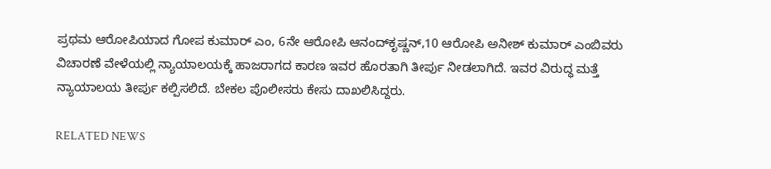ಪ್ರಥಮ ಆರೋಪಿಯಾದ ಗೋಪ ಕುಮಾರ್ ಎಂ, 6ನೇ ಆರೋಪಿ ಆನಂದ್‌ಕೃಷ್ಣನ್,10 ಆರೋಪಿ ಅನೀಶ್ ಕುಮಾರ್ ಎಂಬಿವರು ವಿಚಾರಣೆ ವೇಳೆಯಲ್ಲಿ ನ್ಯಾಯಾಲಯಕ್ಕೆ ಹಾಜರಾಗದ ಕಾರಣ ಇವರ ಹೊರತಾಗಿ ತೀರ್ಪು ನೀಡಲಾಗಿದೆ. ಇವರ ವಿರುದ್ಧ ಮತ್ತೆ ನ್ಯಾಯಾಲಯ ತೀರ್ಪು ಕಲ್ಪಿಸಲಿದೆ. ಬೇಕಲ ಪೊಲೀಸರು ಕೇಸು ದಾಖಲಿಸಿದ್ದರು.

RELATED NEWS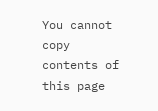You cannot copy contents of this page